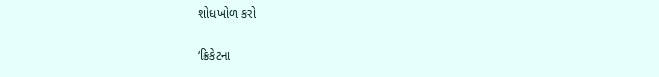શોધખોળ કરો

‘ક્રિકેટના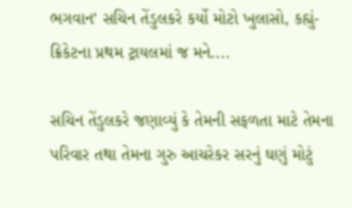ભગવાન’ સચિન તેંડુલકરે કર્યો મોટો ખુલાસો, કહ્યું- ક્રિકેટના પ્રથમ ટ્રાયલમાં જ મને....

સચિન તેંડુલકરે જણાવ્યું કે તેમની સફળતા માટે તેમના પરિવાર તથા તેમના ગુરુ આચરેકર સરનું ઘણું મોટું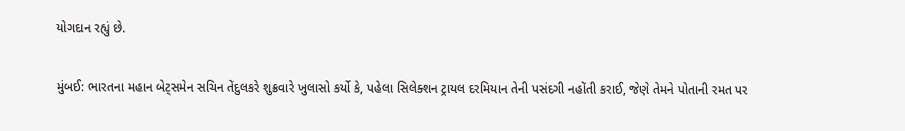યોગદાન રહ્યું છે.

મુંબઈ: ભારતના મહાન બેટ્સમેન સચિન તેંદુલકરે શુક્રવારે ખુલાસો કર્યો કે, પહેલા સિલેક્શન ટ્રાયલ દરમિયાન તેની પસંદગી નહોંતી કરાઈ, જેણે તેમને પોતાની રમત પર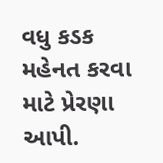વધુ કડક મહેનત કરવા માટે પ્રેરણા આપી.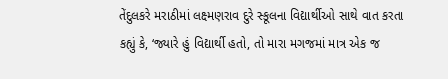તેંદુલકરે મરાઠીમાં લક્ષ્મણરાવ દુરે સ્કૂલના વિદ્યાર્થીઓ સાથે વાત કરતા કહ્યું કે, ‘જ્યારે હું વિદ્યાર્થી હતો, તો મારા મગજમાં માત્ર એક જ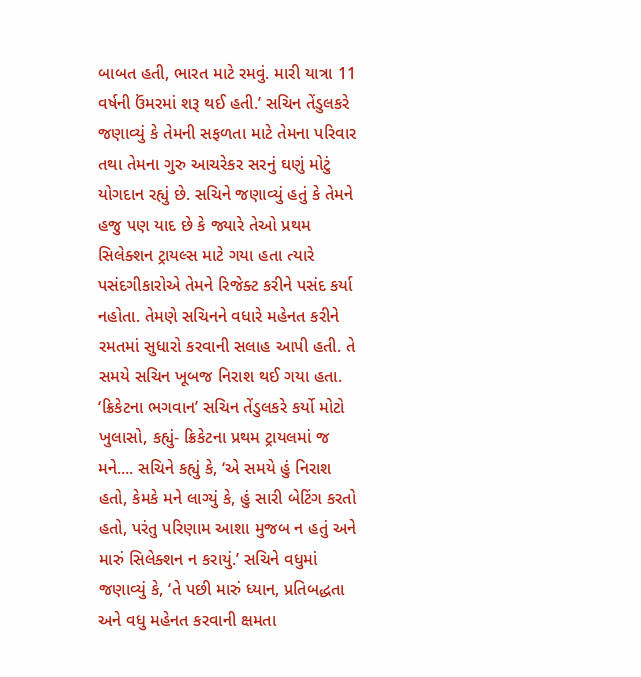બાબત હતી, ભારત માટે રમવું. મારી યાત્રા 11 વર્ષની ઉંમરમાં શરૂ થઈ હતી.’ સચિન તેંડુલકરે જણાવ્યું કે તેમની સફળતા માટે તેમના પરિવાર તથા તેમના ગુરુ આચરેકર સરનું ઘણું મોટું યોગદાન રહ્યું છે. સચિને જણાવ્યું હતું કે તેમને હજુ પણ યાદ છે કે જ્યારે તેઓ પ્રથમ સિલેક્શન ટ્રાયલ્સ માટે ગયા હતા ત્યારે પસંદગીકારોએ તેમને રિજેક્ટ કરીને પસંદ કર્યા નહોતા. તેમણે સચિનને વધારે મહેનત કરીને રમતમાં સુધારો કરવાની સલાહ આપી હતી. તે સમયે સચિન ખૂબજ નિરાશ થઈ ગયા હતા. ‘ક્રિકેટના ભગવાન’ સચિન તેંડુલકરે કર્યો મોટો ખુલાસો, કહ્યું- ક્રિકેટના પ્રથમ ટ્રાયલમાં જ મને.... સચિને કહ્યું કે, ‘એ સમયે હું નિરાશ હતો, કેમકે મને લાગ્યું કે, હું સારી બેટિંગ કરતો હતો, પરંતુ પરિણામ આશા મુજબ ન હતું અને મારું સિલેક્શન ન કરાયું.’ સચિને વધુમાં જણાવ્યું કે, ‘તે પછી મારું ધ્યાન, પ્રતિબદ્ધતા અને વધુ મહેનત કરવાની ક્ષમતા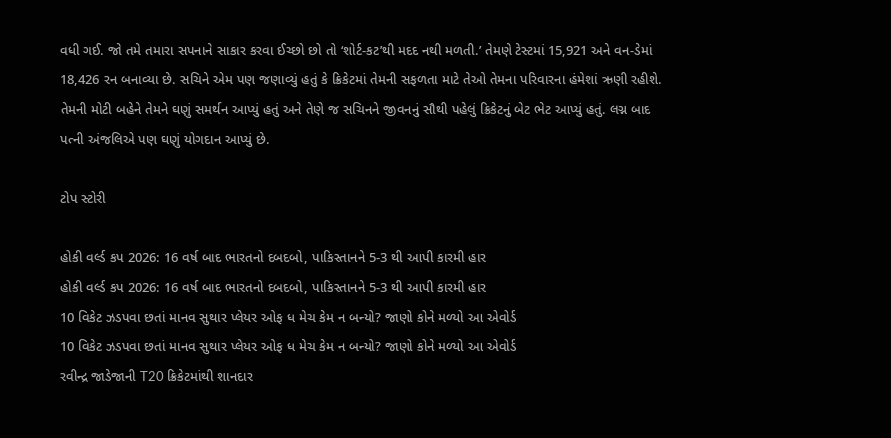વધી ગઈ. જો તમે તમારા સપનાને સાકાર કરવા ઈચ્છો છો તો ‘શોર્ટ-કટ’થી મદદ નથી મળતી.’ તેમણે ટેસ્ટમાં 15,921 અને વન-ડેમાં 18,426 રન બનાવ્યા છે. સચિને એમ પણ જણાવ્યું હતું કે ક્રિકેટમાં તેમની સફળતા માટે તેઓ તેમના પરિવારના હંમેશાં ઋણી રહીશે. તેમની મોટી બહેને તેમને ઘણું સમર્થન આપ્યું હતું અને તેણે જ સચિનને જીવનનું સૌથી પહેલું ક્રિકેટનું બેટ ભેટ આપ્યું હતું. લગ્ન બાદ પત્ની અંજલિએ પણ ઘણું યોગદાન આપ્યું છે.

ટોપ સ્ટોરી

હોકી વર્લ્ડ કપ 2026: 16 વર્ષ બાદ ભારતનો દબદબો, પાકિસ્તાનને 5-3 થી આપી કારમી હાર
હોકી વર્લ્ડ કપ 2026: 16 વર્ષ બાદ ભારતનો દબદબો, પાકિસ્તાનને 5-3 થી આપી કારમી હાર
10 વિકેટ ઝડપવા છતાં માનવ સુથાર પ્લેયર ઓફ ધ મેચ કેમ ન બન્યો? જાણો કોને મળ્યો આ એવોર્ડ
10 વિકેટ ઝડપવા છતાં માનવ સુથાર પ્લેયર ઓફ ધ મેચ કેમ ન બન્યો? જાણો કોને મળ્યો આ એવોર્ડ
રવીન્દ્ર જાડેજાની T20 ક્રિકેટમાંથી શાનદાર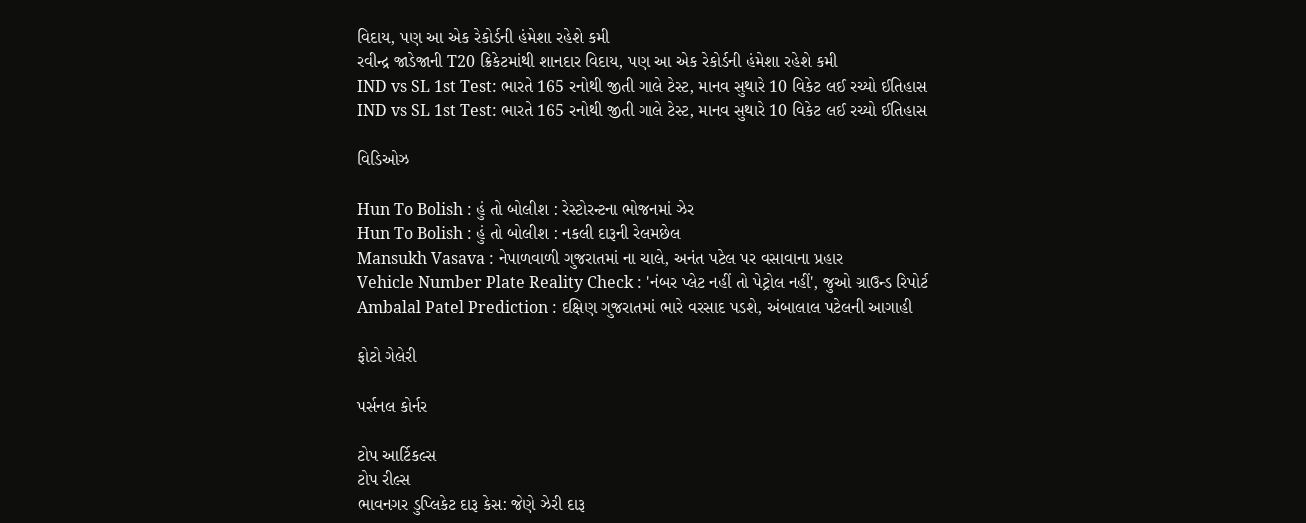વિદાય, પણ આ એક રેકોર્ડની હંમેશા રહેશે કમી
રવીન્દ્ર જાડેજાની T20 ક્રિકેટમાંથી શાનદાર વિદાય, પણ આ એક રેકોર્ડની હંમેશા રહેશે કમી
IND vs SL 1st Test: ભારતે 165 રનોથી જીતી ગાલે ટેસ્ટ, માનવ સુથારે 10 વિકેટ લઈ રચ્યો ઈતિહાસ
IND vs SL 1st Test: ભારતે 165 રનોથી જીતી ગાલે ટેસ્ટ, માનવ સુથારે 10 વિકેટ લઈ રચ્યો ઈતિહાસ

વિડિઓઝ

Hun To Bolish : હું તો બોલીશ : રેસ્ટોરન્ટના ભોજનમાં ઝેર
Hun To Bolish : હું તો બોલીશ : નકલી દારૂની રેલમછેલ
Mansukh Vasava : નેપાળવાળી ગુજરાતમાં ના ચાલે, અનંત પટેલ પર વસાવાના પ્રહાર
Vehicle Number Plate Reality Check : 'નંબર પ્લેટ નહીં તો પેટ્રોલ નહીં', જુઓ ગ્રાઉન્ડ રિપોર્ટ
Ambalal Patel Prediction : દક્ષિણ ગુજરાતમાં ભારે વરસાદ પડશે, અંબાલાલ પટેલની આગાહી

ફોટો ગેલેરી

પર્સનલ કોર્નર

ટોપ આર્ટિકલ્સ
ટોપ રીલ્સ
ભાવનગર ડુપ્લિકેટ દારૂ કેસ: જેણે ઝેરી દારૂ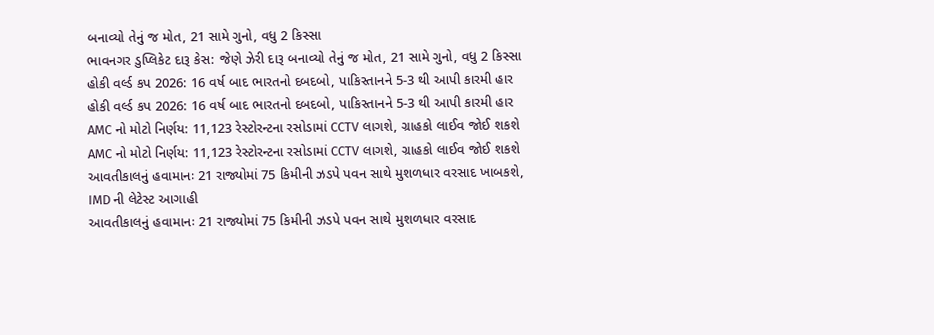બનાવ્યો તેનું જ મોત, 21 સામે ગુનો, વધુ 2 કિસ્સા
ભાવનગર ડુપ્લિકેટ દારૂ કેસ: જેણે ઝેરી દારૂ બનાવ્યો તેનું જ મોત, 21 સામે ગુનો, વધુ 2 કિસ્સા
હોકી વર્લ્ડ કપ 2026: 16 વર્ષ બાદ ભારતનો દબદબો, પાકિસ્તાનને 5-3 થી આપી કારમી હાર
હોકી વર્લ્ડ કપ 2026: 16 વર્ષ બાદ ભારતનો દબદબો, પાકિસ્તાનને 5-3 થી આપી કારમી હાર
AMC નો મોટો નિર્ણય: 11,123 રેસ્ટોરન્ટના રસોડામાં CCTV લાગશે, ગ્રાહકો લાઈવ જોઈ શકશે
AMC નો મોટો નિર્ણય: 11,123 રેસ્ટોરન્ટના રસોડામાં CCTV લાગશે, ગ્રાહકો લાઈવ જોઈ શકશે
આવતીકાલનું હવામાનઃ 21 રાજ્યોમાં 75 કિમીની ઝડપે પવન સાથે મુશળધાર વરસાદ ખાબકશે, IMD ની લેટેસ્ટ આગાહી
આવતીકાલનું હવામાનઃ 21 રાજ્યોમાં 75 કિમીની ઝડપે પવન સાથે મુશળધાર વરસાદ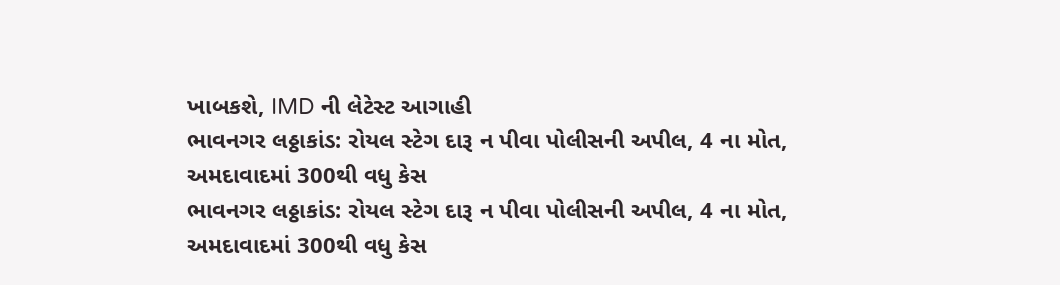ખાબકશે, IMD ની લેટેસ્ટ આગાહી
ભાવનગર લઠ્ઠાકાંડ: રોયલ સ્ટેગ દારૂ ન પીવા પોલીસની અપીલ, 4 ના મોત, અમદાવાદમાં 300થી વધુ કેસ
ભાવનગર લઠ્ઠાકાંડ: રોયલ સ્ટેગ દારૂ ન પીવા પોલીસની અપીલ, 4 ના મોત, અમદાવાદમાં 300થી વધુ કેસ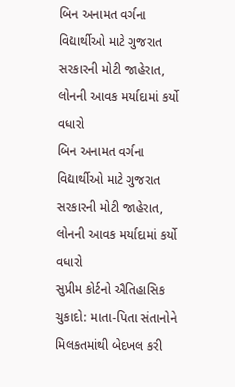બિન અનામત વર્ગના વિદ્યાર્થીઓ માટે ગુજરાત સરકારની મોટી જાહેરાત, લોનની આવક મર્યાદામાં કર્યો વધારો
બિન અનામત વર્ગના વિદ્યાર્થીઓ માટે ગુજરાત સરકારની મોટી જાહેરાત, લોનની આવક મર્યાદામાં કર્યો વધારો
સુપ્રીમ કોર્ટનો ઐતિહાસિક ચુકાદો: માતા-પિતા સંતાનોને મિલકતમાંથી બેદખલ કરી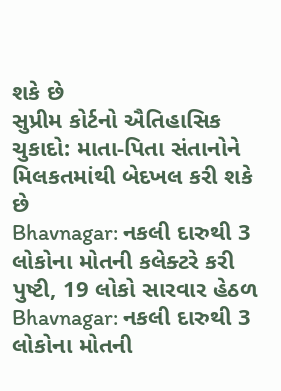શકે છે
સુપ્રીમ કોર્ટનો ઐતિહાસિક ચુકાદો: માતા-પિતા સંતાનોને મિલકતમાંથી બેદખલ કરી શકે છે
Bhavnagar: નકલી દારુથી 3 લોકોના મોતની કલેક્ટરે કરી પુષ્ટી, 19 લોકો સારવાર હેઠળ
Bhavnagar: નકલી દારુથી 3 લોકોના મોતની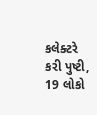કલેક્ટરે કરી પુષ્ટી, 19 લોકો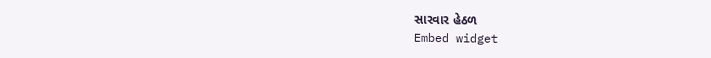સારવાર હેઠળ
Embed widget